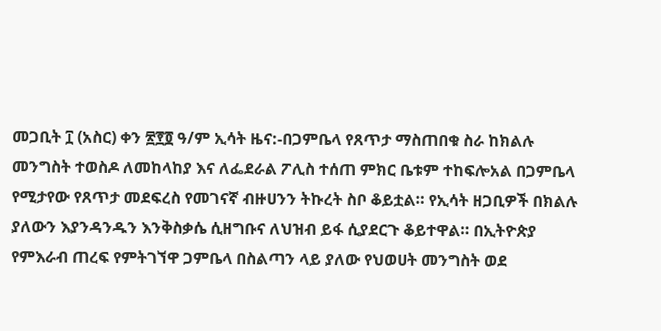መጋቢት ፲ (አስር) ቀን ፳፻፬ ዓ/ም ኢሳት ዜና:-በጋምቤላ የጸጥታ ማስጠበቁ ስራ ከክልሉ መንግስት ተወስዶ ለመከላከያ እና ለፌደራል ፖሊስ ተሰጠ ምክር ቤቱም ተከፍሎአል በጋምቤላ የሚታየው የጸጥታ መደፍረስ የመገናኛ ብዙሀንን ትኩረት ስቦ ቆይቷል። የኢሳት ዘጋቢዎች በክልሉ ያለውን እያንዳንዱን እንቅስቃሴ ሲዘግቡና ለህዝብ ይፋ ሲያደርጉ ቆይተዋል። በኢትዮጵያ የምእራብ ጠረፍ የምትገኘዋ ጋምቤላ በስልጣን ላይ ያለው የህወሀት መንግስት ወደ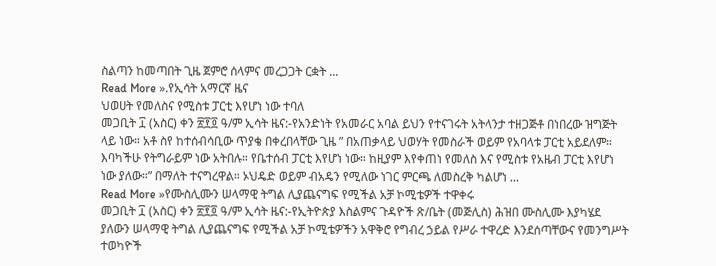ስልጣን ከመጣበት ጊዜ ጀምሮ ሰላምና መረጋጋት ርቋት ...
Read More ».የኢሳት አማርኛ ዜና
ህወሀት የመለስና የሚስቱ ፓርቲ እየሆነ ነው ተባለ
መጋቢት ፲ (አስር) ቀን ፳፻፬ ዓ/ም ኢሳት ዜና:-የአንድነት የአመራር አባል ይህን የተናገሩት አትላንታ ተዘጋጅቶ በነበረው ዝግጅት ላይ ነው። አቶ ስየ ከተሰብሳቢው ጥያቄ በቀረበላቸው ጊዜ ” በአጠቃላይ ህወሃት የመስራች ወይም የአባላቱ ፓርቲ አይደለም። እባካችሁ የትግራይም ነው አትበሉ። የቤተሰብ ፓርቲ እየሆነ ነው። ከዚያም እየቀጠነ የመለስ እና የሚስቱ የአዜብ ፓርቲ እየሆነ ነው ያለው።” በማለት ተናግረዋል። ኦህዴድ ወይም ብአዴን የሚለው ነገር ምርጫ ለመስረቅ ካልሆነ ...
Read More »የሙስሊሙን ሠላማዊ ትግል ሊያጨናግፍ የሚችል አቻ ኮሚቴዎች ተዋቀሩ
መጋቢት ፲ (አስር) ቀን ፳፻፬ ዓ/ም ኢሳት ዜና:-የኢትዮጵያ እስልምና ጉዳዮች ጽ/ቤት (መጅሊስ) ሕዝበ ሙስሊሙ እያካሄደ ያለውን ሠላማዊ ትግል ሊያጨናግፍ የሚችል አቻ ኮሚቴዎችን አዋቅሮ የግብረ ኃይል የሥራ ተዋረድ እንደሰጣቸውና የመንግሥት ተወካዮች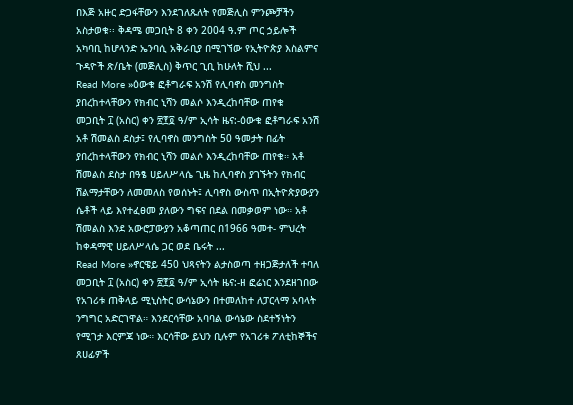በእጅ አዙር ድጋፋቸውን እንደገለጹለት የመጅሊስ ምንጮቻችን አስታወቁ፡፡ ቅዳሜ መጋቢት 8 ቀን 2004 ዓ.ም ጦር ኃይሎች አካባቢ ከሆላንድ ኤንባሲ አቅራቢያ በሚገኘው የኢትዮጵያ እስልምና ጉዳዮች ጽ/ቤት (መጅሊስ) ቅጥር ጊቢ ከሁለት ሺህ ...
Read More »ዕውቁ ፎቶግራፍ አንሽ የሊባኖስ መንግስት ያበረከተላቸውን የክብር ኒሻን መልሶ እንዲረከባቸው ጠየቁ
መጋቢት ፲ (አስር) ቀን ፳፻፬ ዓ/ም ኢሳት ዜና:-ዕውቁ ፎቶግራፍ አንሽ አቶ ሽመልስ ደስታ፤ የሊባኖስ መንግስት 50 ዓመታት በፊት ያበረከተላቸውን የክብር ኒሻን መልሶ እንዲረከባቸው ጠየቁ። አቶ ሽመልስ ደስታ በዓፄ ሀይለሥላሴ ጊዜ ከሊባኖስ ያገኙትን የክብር ሽልማታቸውን ለመመለስ የወሰኑት፤ ሊባኖስ ውስጥ በኢትዮጵያውያን ሴቶች ላይ እየተፈፀመ ያለውን ግፍና በደል በመቃወም ነው። አቶ ሽመልስ እንደ አውሮፓውያን አቆጣጠር በ1966 ዓመተ- ምህረት ከቀዳማዊ ሀይለሥላሴ ጋር ወደ ቤሩት ...
Read More »ኖርዌይ 450 ህጻናትን ልታስወጣ ተዘጋጅታለች ተባለ
መጋቢት ፲ (አስር) ቀን ፳፻፬ ዓ/ም ኢሳት ዜና:-ዘ ፎሬነር እንደዘገበው የአገሪቱ ጠቅላይ ሚኒስትር ውሳኔውን በተመለከተ ለፓርላማ አባላት ንግግር አድርገዋል። እንደርሳቸው አባባል ውሳኔው ስደተኝነትን የሚገታ እርምጃ ነው። እርሳቸው ይህን ቢሉም የአገሪቱ ፖለቲከኞችና ጸሀፊዎች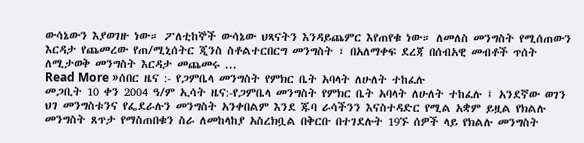ውሳኔውን እያወገዙ ነው። ፖለቲከኞች ውሳኔው ህጻናትን እንዳይጨምር እየጠየቁ ነው። ለመለስ መንግስት የሚሰጠውን እርዳታ የጨመረው የጠ/ሚኒሰትር ጂንስ ስቶልተርበርግ መንግስት ፣ በአለማቀፍ ደረጃ በሰብአዊ መብቶች ጥሰት ለሚታወቅ መንግስት እርዳታ መጨመሩ ...
Read More »ሰበር ዜና :- የጋምቤላ መንግስት የምክር ቤት አባላት ለሁለት ተከፈሉ
መጋቢት 10 ቀን 2004 ዓ/ም ኢሳት ዜና:-የጋምቤላ መንግስት የምክር ቤት አባላት ለሁለት ተከፈሉ ፤ አንደኛው ወገን ህገ መንግስቱንና የፌደራሉን መንግስት አንቀበልም እንደ ጁባ ራሳችንን እናስተዳድር የሚል አቋም ይዟል የክልሉ መንግስት ጸጥታ የማስጠበቁን ስራ ለመከላከያ አስረክቧል በቅርቡ በተገደሉት 19ኙ ሰዎች ላይ የክልሉ መንግስት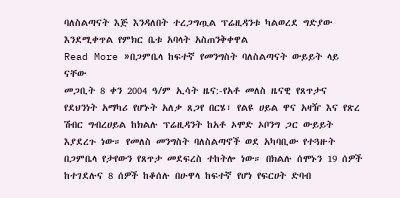ባለስልጣናት እጅ እንዳለበት ተረጋግጧል ፕሬዚዳንቱ ካልወረደ ግድያው እንደሚቀጥል የምክር ቤቱ አባላት አስጠንቅቀዋል
Read More »በጋምቤላ ከፍተኛ የመንግስት ባለስልጣናት ውይይት ላይ ናቸው
መጋቢት 8 ቀን 2004 ዓ/ም ኢሳት ዜና:-የአቶ መለስ ዜናዊ የጸጥታና የደህንነት አማካሪ የሆኑት አለቃ ጸጋየ በርሄ፣ የልዩ ሀይል ዋና አዛዥ እና የጽረ ሽብር ግብረሀይል ከክልሉ ፕሬዚዳንት ከአቶ ኦሞድ ኦቦንግ ጋር ውይይት እያደረጉ ነው። የመለስ መንግስት ባለስልጣኖች ወደ አካባቢው የተጓዙት በጋምቤላ የታየውን የጸጥታ መደፍረስ ተከትሎ ነው። በክልሉ ሰሞኑን 19 ሰዎች ከተገደሉና 8 ሰዎች ከቆሰሉ በሁዋላ ከፍተኛ የሆነ የፍርሀት ድባብ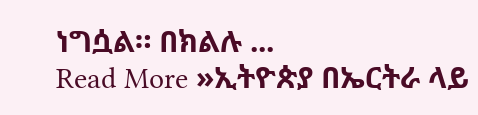ነግሷል። በክልሉ ...
Read More »ኢትዮጵያ በኤርትራ ላይ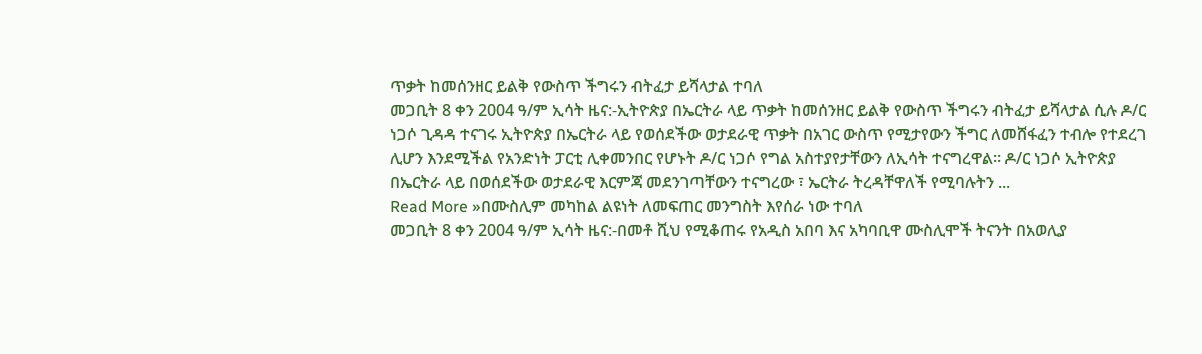ጥቃት ከመሰንዘር ይልቅ የውስጥ ችግሩን ብትፈታ ይሻላታል ተባለ
መጋቢት 8 ቀን 2004 ዓ/ም ኢሳት ዜና:-ኢትዮጵያ በኤርትራ ላይ ጥቃት ከመሰንዘር ይልቅ የውስጥ ችግሩን ብትፈታ ይሻላታል ሲሉ ዶ/ር ነጋሶ ጊዳዳ ተናገሩ ኢትዮጵያ በኤርትራ ላይ የወሰደችው ወታደራዊ ጥቃት በአገር ውስጥ የሚታየውን ችግር ለመሸፋፈን ተብሎ የተደረገ ሊሆን እንደሚችል የአንድነት ፓርቲ ሊቀመንበር የሆኑት ዶ/ር ነጋሶ የግል አስተያየታቸውን ለኢሳት ተናግረዋል። ዶ/ር ነጋሶ ኢትዮጵያ በኤርትራ ላይ በወሰደችው ወታደራዊ እርምጃ መደንገጣቸውን ተናግረው ፣ ኤርትራ ትረዳቸዋለች የሚባሉትን ...
Read More »በሙስሊም መካከል ልዩነት ለመፍጠር መንግስት እየሰራ ነው ተባለ
መጋቢት 8 ቀን 2004 ዓ/ም ኢሳት ዜና:-በመቶ ሺህ የሚቆጠሩ የአዲስ አበባ እና አካባቢዋ ሙስሊሞች ትናንት በአወሊያ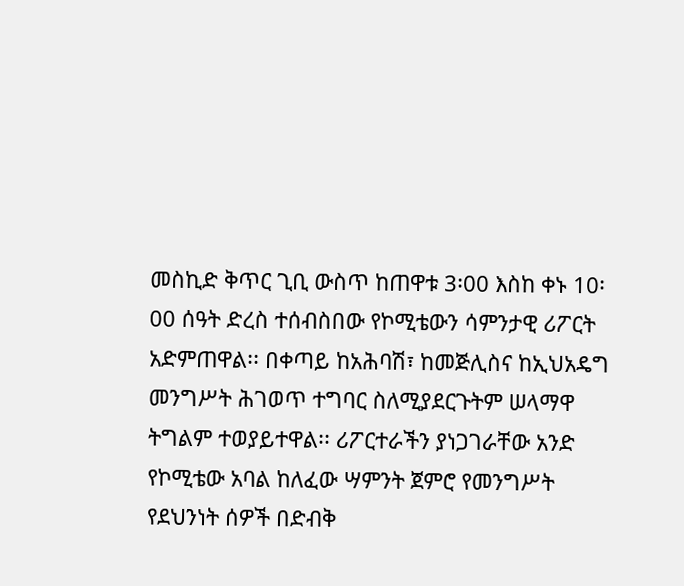መስኪድ ቅጥር ጊቢ ውስጥ ከጠዋቱ 3፡00 እስከ ቀኑ 10፡00 ሰዓት ድረስ ተሰብስበው የኮሚቴውን ሳምንታዊ ሪፖርት አድምጠዋል፡፡ በቀጣይ ከአሕባሽ፣ ከመጅሊስና ከኢህአዴግ መንግሥት ሕገወጥ ተግባር ስለሚያደርጉትም ሠላማዋ ትግልም ተወያይተዋል፡፡ ሪፖርተራችን ያነጋገራቸው አንድ የኮሚቴው አባል ከለፈው ሣምንት ጀምሮ የመንግሥት የደህንነት ሰዎች በድብቅ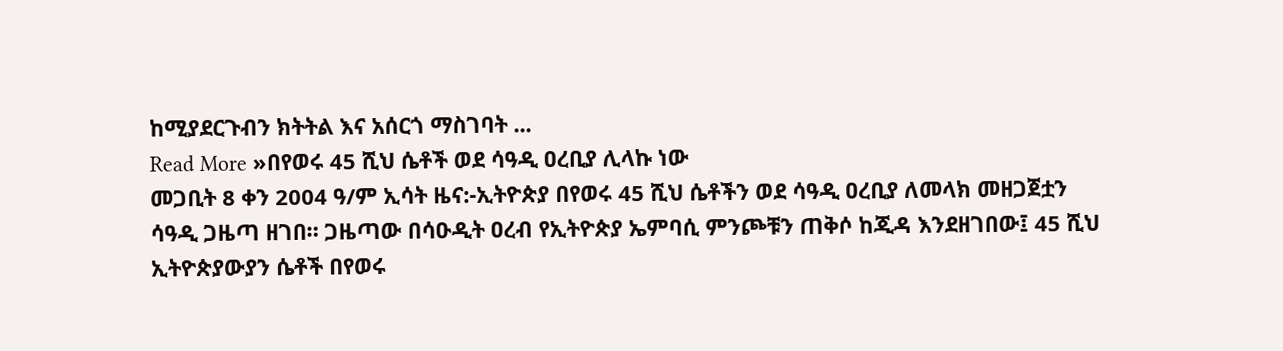ከሚያደርጉብን ክትትል እና አሰርጎ ማስገባት ...
Read More »በየወሩ 45 ሺህ ሴቶች ወደ ሳዓዲ ዐረቢያ ሊላኩ ነው
መጋቢት 8 ቀን 2004 ዓ/ም ኢሳት ዜና:-ኢትዮጵያ በየወሩ 45 ሺህ ሴቶችን ወደ ሳዓዲ ዐረቢያ ለመላክ መዘጋጀቷን ሳዓዲ ጋዜጣ ዘገበ። ጋዜጣው በሳዑዲት ዐረብ የኢትዮጵያ ኤምባሲ ምንጮቹን ጠቅሶ ከጂዳ እንደዘገበው፤ 45 ሺህ ኢትዮጵያውያን ሴቶች በየወሩ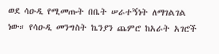ወደ ሳዑዲ የሚመጡት በቤት ሠራተኝነት ለማገልገል ነው። የሳዑዲ መንግስት ኬንያን ጨምሮ ከአራት አገሮች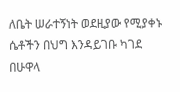ለቤት ሠራተኝነት ወደዚያው የሚያቀኑ ሴቶችን በህግ እንዳይገቡ ካገደ በሁዋላ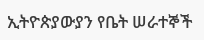ኢትዮጵያውያን የቤት ሠራተኞች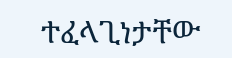ተፈላጊነታቸው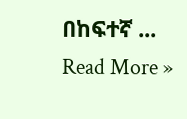በከፍተኛ ...
Read More »